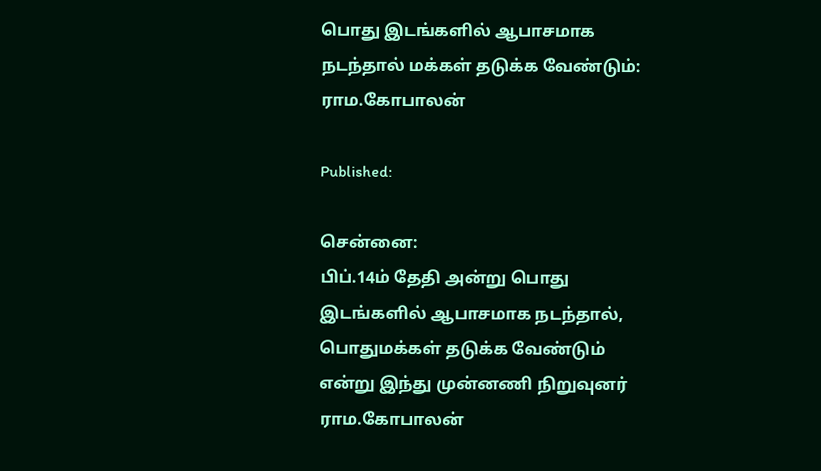பொது இடங்களில் ஆபாசமாக நடந்தால் மக்கள் தடுக்க வேண்டும்: ராம.கோபாலன்

Published:

சென்னை:
பிப்.14ம் தேதி அன்று பொது இடங்களில் ஆபாசமாக நடந்தால், பொதுமக்கள் தடுக்க வேண்டும் என்று இந்து முன்னணி நிறுவுனர் ராம.கோபாலன்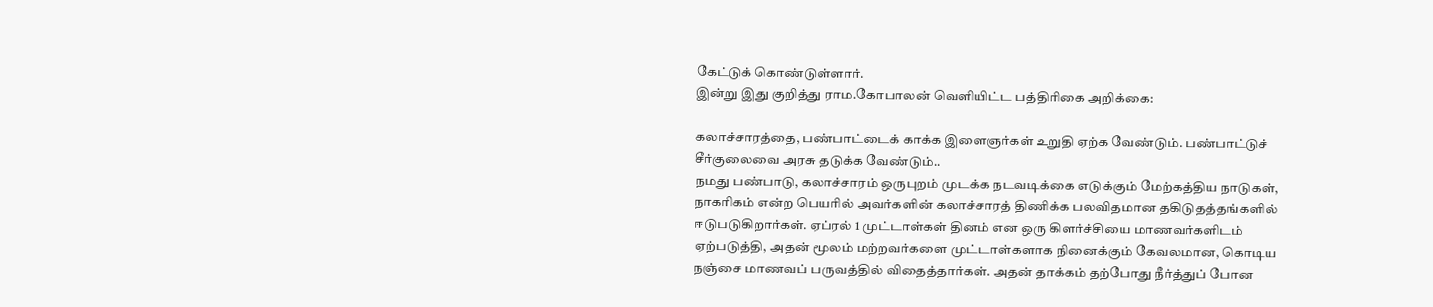கேட்டுக் கொண்டுள்ளார்.
இன்று இது குறித்து ராம.கோபாலன் வெளியிட்ட பத்திரிகை அறிக்கை:

கலாச்சாரத்தை, பண்பாட்டைக் காக்க இளைஞர்கள் உறுதி ஏற்க வேண்டும். பண்பாட்டுச் சீர்குலைவை அரசு தடுக்க வேண்டும்..
நமது பண்பாடு, கலாச்சாரம் ஒருபுறம் முடக்க நடவடிக்கை எடுக்கும் மேற்கத்திய நாடுகள், நாகரிகம் என்ற பெயரில் அவர்களின் கலாச்சாரத் திணிக்க பலவிதமான தகிடுதத்தங்களில் ஈடுபடுகிறார்கள். ஏப்ரல் 1 முட்டாள்கள் தினம் என ஒரு கிளர்ச்சியை மாணவர்களிடம் ஏற்படுத்தி, அதன் மூலம் மற்றவர்களை முட்டாள்களாக நினைக்கும் கேவலமான, கொடிய நஞ்சை மாணவப் பருவத்தில் விதைத்தார்கள். அதன் தாக்கம் தற்போது நீர்த்துப் போன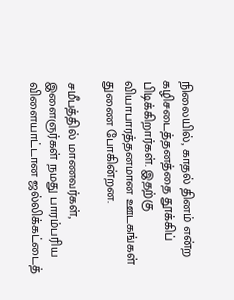நிலையில், காதல் தினம் என்ற கழிசடைத்தனத்தை தூக்கிப் பிடிக்கிறார்கள். இதற்கு வியாபாரத்தனமான ஊடகங்கள் துணை போகின்றன.

சமீபத்தில் மாணவர்கள், இளைஞர்கள் நமது பாரம்பரிய விளையாட்டான ஜல்லிக்கட்டைத்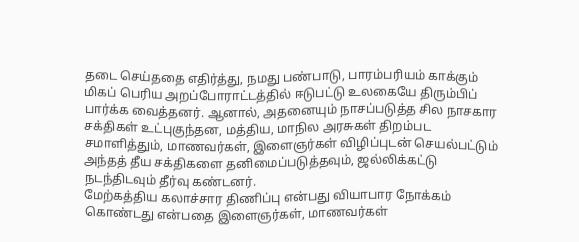தடை செய்ததை எதிர்த்து, நமது பண்பாடு, பாரம்பரியம் காக்கும் மிகப் பெரிய அறப்போராட்டத்தில் ஈடுபட்டு உலகையே திரும்பிப் பார்க்க வைத்தனர். ஆனால், அதனையும் நாசப்படுத்த சில நாசகார சக்திகள் உட்புகுந்தன, மத்திய, மாநில அரசுகள் திறம்பட சமாளித்தும், மாணவர்கள், இளைஞர்கள் விழிப்புடன் செயல்பட்டும் அந்தத் தீய சக்திகளை தனிமைப்படுத்தவும், ஜல்லிக்கட்டு நடந்திடவும் தீர்வு கண்டனர்.
மேற்கத்திய கலாச்சார திணிப்பு என்பது வியாபார நோக்கம் கொண்டது என்பதை இளைஞர்கள், மாணவர்கள்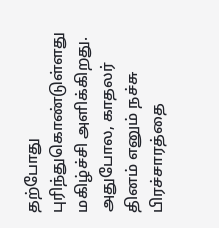தற்போது புரிந்துகொண்டுள்ளது மகிழ்ச்சி அளிக்கிறது. அதுபோல, காதலர் தினம் எனும் நச்சு பிரச்சாரத்தை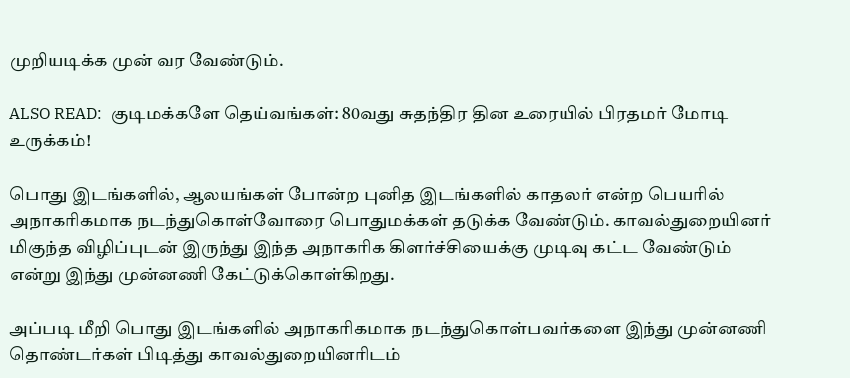முறியடிக்க முன் வர வேண்டும்.

ALSO READ:  குடிமக்களே தெய்வங்கள்: 80வது சுதந்திர தின உரையில் பிரதமர் மோடி உருக்கம்!

பொது இடங்களில், ஆலயங்கள் போன்ற புனித இடங்களில் காதலர் என்ற பெயரில் அநாகரிகமாக நடந்துகொள்வோரை பொதுமக்கள் தடுக்க வேண்டும். காவல்துறையினர் மிகுந்த விழிப்புடன் இருந்து இந்த அநாகரிக கிளர்ச்சியைக்கு முடிவு கட்ட வேண்டும் என்று இந்து முன்னணி கேட்டுக்கொள்கிறது.

அப்படி மீறி பொது இடங்களில் அநாகரிகமாக நடந்துகொள்பவர்களை இந்து முன்னணி தொண்டர்கள் பிடித்து காவல்துறையினரிடம்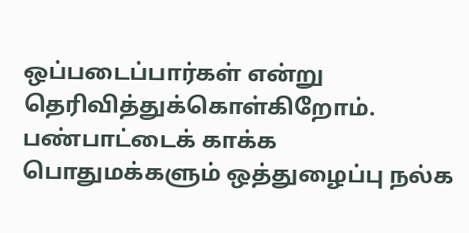ஒப்படைப்பார்கள் என்று தெரிவித்துக்கொள்கிறோம். பண்பாட்டைக் காக்க பொதுமக்களும் ஒத்துழைப்பு நல்க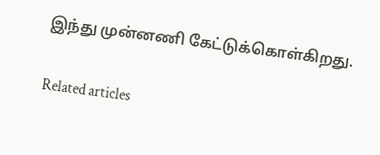இந்து முன்னணி கேட்டுக்கொள்கிறது.

Related articles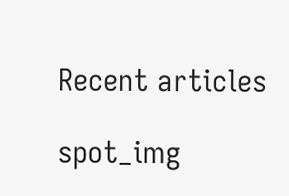Recent articles

spot_img